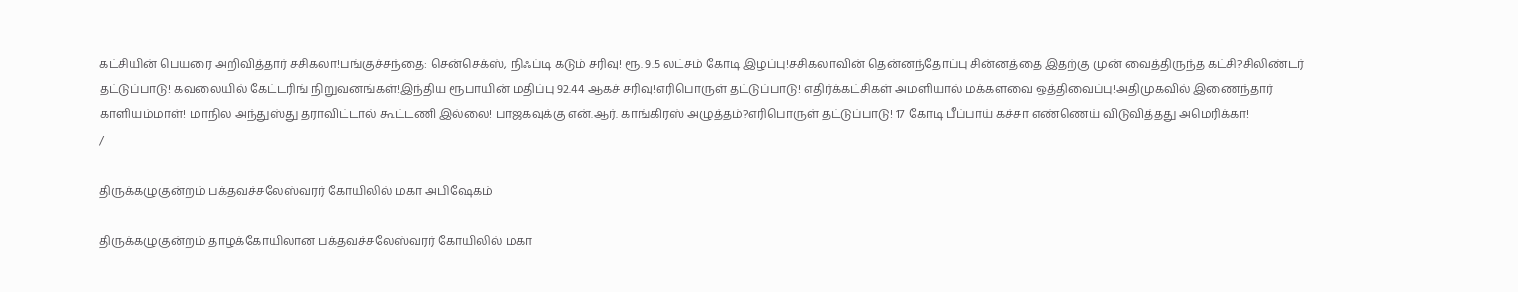கட்சியின் பெயரை அறிவித்தார் சசிகலா!பங்குச்சந்தை: சென்செக்ஸ், நிஃப்டி கடும் சரிவு! ரூ. 9.5 லட்சம் கோடி இழப்பு!சசிகலாவின் தென்னந்தோப்பு சின்னத்தை இதற்கு முன் வைத்திருந்த கட்சி?சிலிண்டர் தட்டுப்பாடு! கவலையில் கேட்டரிங் நிறுவனங்கள்!இந்திய ரூபாயின் மதிப்பு 92.44 ஆகச் சரிவு!எரிபொருள் தட்டுப்பாடு! எதிர்க்கட்சிகள் அமளியால் மக்களவை ஒத்திவைப்பு!அதிமுகவில் இணைந்தார் காளியம்மாள்! மாநில அந்துஸ்து தராவிட்டால் கூட்டணி இல்லை! பாஜகவுக்கு என்.ஆர். காங்கிரஸ் அழுத்தம்?எரிபொருள் தட்டுப்பாடு! 17 கோடி பீப்பாய் கச்சா எண்ணெய் விடுவித்தது அமெரிக்கா!
/

திருக்கழுகுன்றம் பக்தவச்சலேஸ்வரர் கோயிலில் மகா அபிஷேகம்

திருக்கழுகுன்றம் தாழக்கோயிலான பக்தவச்சலேஸ்வரர் கோயிலில் மகா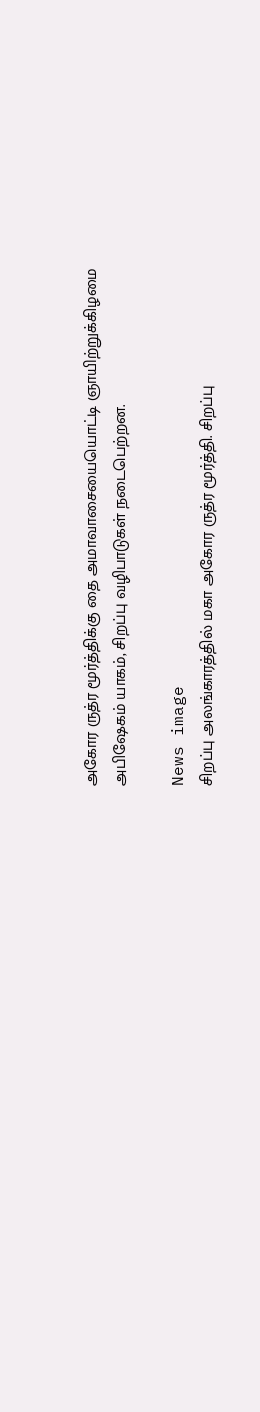அகோர ருத்ர மூர்த்திக்கு தை அமாவாசையையொட்டி ஞாயிற்றுக்கிழமை அபிஷேகம் யாகம், சிறப்பு வழிபாடுகள் நடைபெற்றன.

News image
சிறப்பு அலங்காரத்தில் மகா அகோர ருத்ர மூர்த்தி. சிறப்பு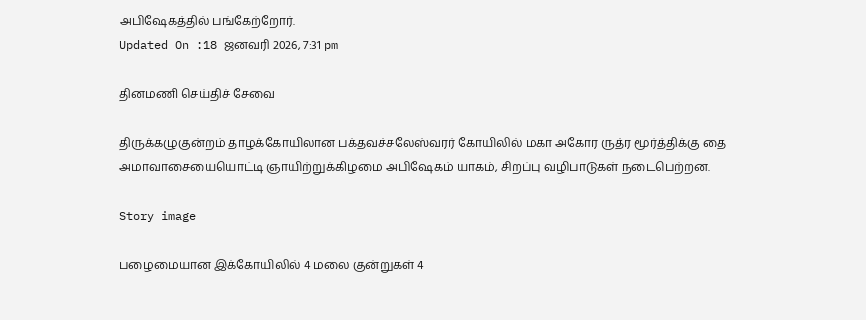அபிஷேகத்தில் பங்கேற்றோர்.
Updated On :18 ஜனவரி 2026, 7:31 pm

தினமணி செய்திச் சேவை

திருக்கழுகுன்றம் தாழக்கோயிலான பக்தவச்சலேஸ்வரர் கோயிலில் மகா அகோர ருத்ர மூர்த்திக்கு தை அமாவாசையையொட்டி ஞாயிற்றுக்கிழமை அபிஷேகம் யாகம், சிறப்பு வழிபாடுகள் நடைபெற்றன.

Story image

பழைமையான இக்கோயிலில் 4 மலை குன்றுகள் 4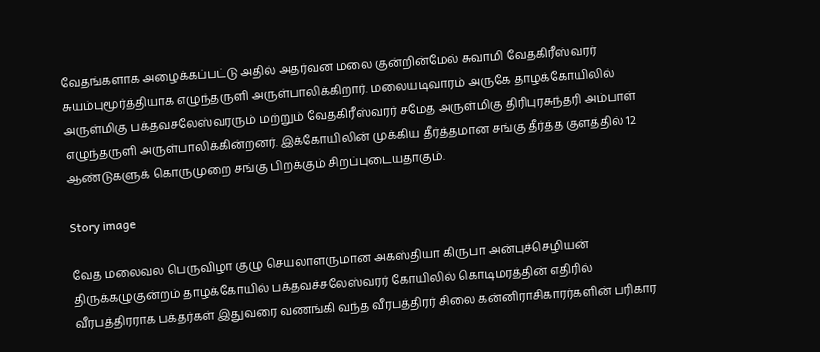வேதங்களாக அழைக்கப்பட்டு அதில் அதர்வன மலை குன்றின்மேல் சுவாமி வேதகிரீஸ்வரர் சுயம்புமூர்த்தியாக எழுந்தருளி அருள்பாலிக்கிறார். மலையடிவாரம் அருகே தாழக்கோயிலில் அருள்மிகு பக்தவசலேஸ்வரரும் மற்றும் வேதகிரீஸ்வரர் சமேத அருள்மிகு திரிபுரசுந்தரி அம்பாள் எழுந்தருளி அருள்பாலிக்கின்றனர். இக்கோயிலின் முக்கிய தீர்த்தமான சங்கு தீர்த்த குளத்தில் 12 ஆண்டுகளுக் கொருமுறை சங்கு பிறக்கும் சிறப்புடையதாகும்.

Story image

வேத மலைவல பெருவிழா குழு செயலாளருமான அகஸ்தியா கிருபா அன்புச்செழியன் திருக்கழுகுன்றம் தாழக்கோயில் பக்தவச்சலேஸ்வரர் கோயிலில் கொடிமரத்தின் எதிரில் வீரபத்திரராக பக்தர்கள் இதுவரை வணங்கி வந்த வீரபத்திரர் சிலை கன்னிராசிகாரர்களின் பரிகார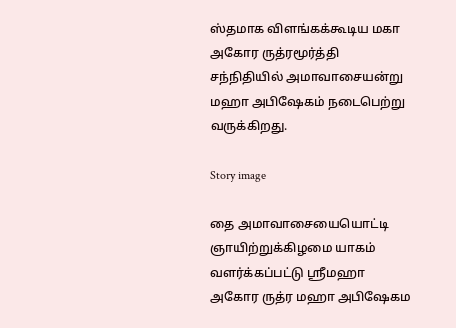ஸ்தமாக விளங்கக்கூடிய மகா அகோர ருத்ரமூர்த்தி சந்நிதியில் அமாவாசையன்று மஹா அபிஷேகம் நடைபெற்று வருக்கிறது.

Story image

தை அமாவாசையையொட்டி ஞாயிற்றுக்கிழமை யாகம் வளர்க்கப்பட்டு ஸ்ரீமஹா அகோர ருத்ர மஹா அபிஷேகம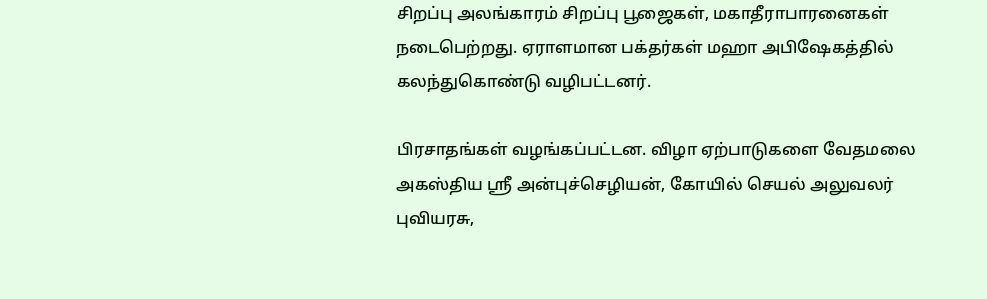சிறப்பு அலங்காரம் சிறப்பு பூஜைகள், மகாதீராபாரனைகள் நடைபெற்றது. ஏராளமான பக்தர்கள் மஹா அபிஷேகத்தில் கலந்துகொண்டு வழிபட்டனர்.

பிரசாதங்கள் வழங்கப்பட்டன. விழா ஏற்பாடுகளை வேதமலை அகஸ்திய ஸ்ரீ அன்புச்செழியன், கோயில் செயல் அலுவலர் புவியரசு,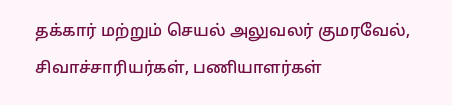தக்கார் மற்றும் செயல் அலுவலர் குமரவேல், சிவாச்சாரியர்கள், பணியாளர்கள்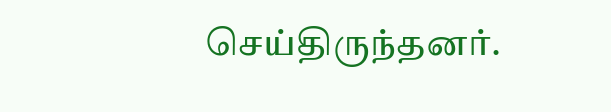செய்திருந்தனர்.